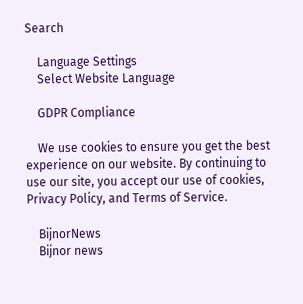Search

    Language Settings
    Select Website Language

    GDPR Compliance

    We use cookies to ensure you get the best experience on our website. By continuing to use our site, you accept our use of cookies, Privacy Policy, and Terms of Service.

    BijnorNews
    Bijnor news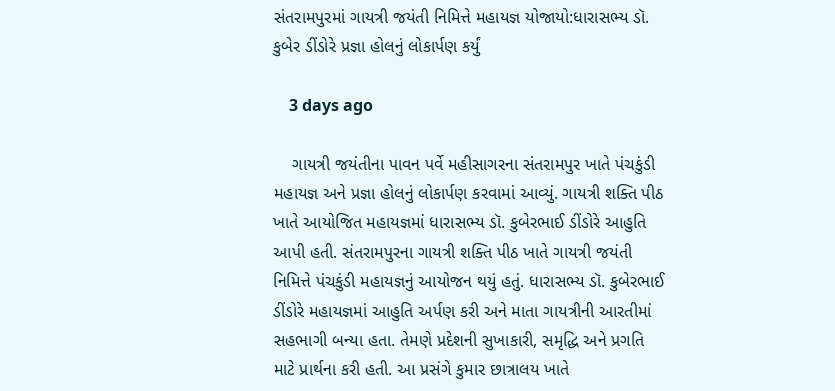સંતરામપુરમાં ગાયત્રી જયંતી નિમિત્તે મહાયજ્ઞ યોજાયો:ધારાસભ્ય ડૉ. કુબેર ડીંડોરે પ્રજ્ઞા હોલનું લોકાર્પણ કર્યું

    3 days ago

    ગાયત્રી જયંતીના પાવન પર્વે મહીસાગરના સંતરામપુર ખાતે પંચકુંડી મહાયજ્ઞ અને પ્રજ્ઞા હોલનું લોકાર્પણ કરવામાં આવ્યું. ગાયત્રી શક્તિ પીઠ ખાતે આયોજિત મહાયજ્ઞમાં ધારાસભ્ય ડૉ. કુબેરભાઈ ડીંડોરે આહુતિ આપી હતી. સંતરામપુરના ગાયત્રી શક્તિ પીઠ ખાતે ગાયત્રી જયંતી નિમિત્તે પંચકુંડી મહાયજ્ઞનું આયોજન થયું હતું. ધારાસભ્ય ડૉ. કુબેરભાઈ ડીંડોરે મહાયજ્ઞમાં આહુતિ અર્પણ કરી અને માતા ગાયત્રીની આરતીમાં સહભાગી બન્યા હતા. તેમણે પ્રદેશની સુખાકારી, સમૃદ્ધિ અને પ્રગતિ માટે પ્રાર્થના કરી હતી. આ પ્રસંગે કુમાર છાત્રાલય ખાતે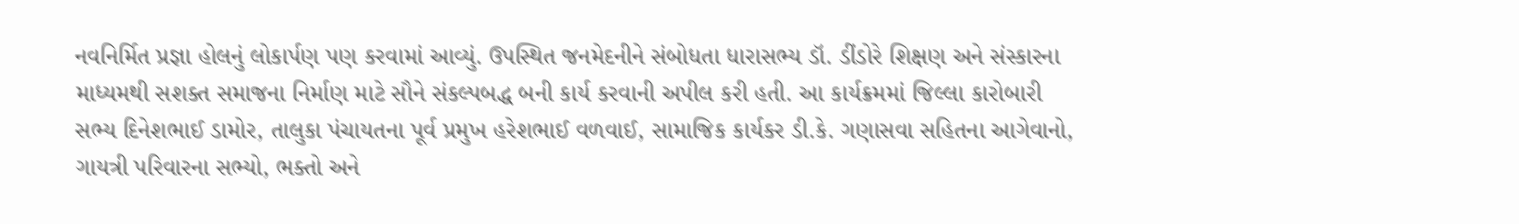નવનિર્મિત પ્રજ્ઞા હોલનું લોકાર્પણ પણ કરવામાં આવ્યું. ઉપસ્થિત જનમેદનીને સંબોધતા ધારાસભ્ય ડૉ. ડીંડોરે શિક્ષણ અને સંસ્કારના માધ્યમથી સશક્ત સમાજના નિર્માણ માટે સૌને સંકલ્પબદ્ધ બની કાર્ય કરવાની અપીલ કરી હતી. આ કાર્યક્રમમાં જિલ્લા કારોબારી સભ્ય દિનેશભાઈ ડામોર, તાલુકા પંચાયતના પૂર્વ પ્રમુખ હરેશભાઈ વળવાઈ, સામાજિક કાર્યકર ડી.કે. ગણાસવા સહિતના આગેવાનો, ગાયત્રી પરિવારના સભ્યો, ભક્તો અને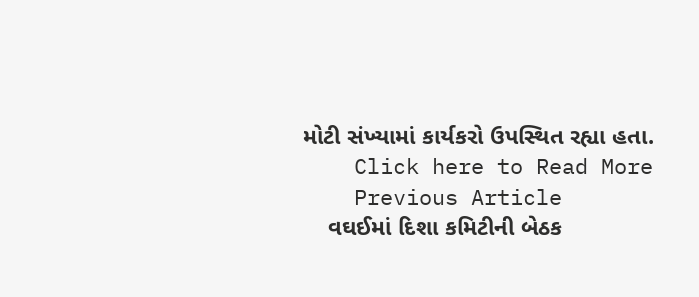મોટી સંખ્યામાં કાર્યકરો ઉપસ્થિત રહ્યા હતા.
    Click here to Read More
    Previous Article
    વઘઈમાં દિશા કમિટીની બેઠક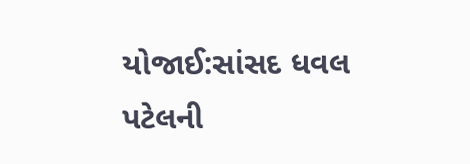યોજાઈ:સાંસદ ધવલ પટેલની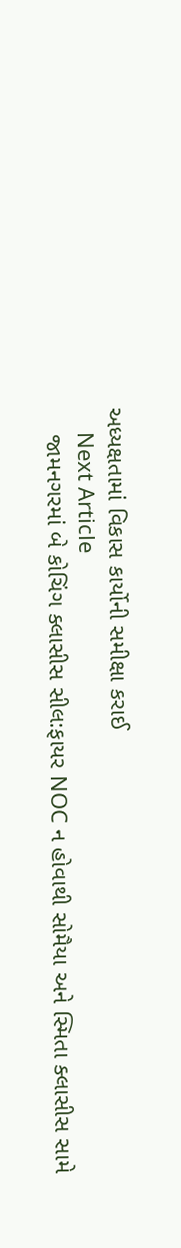અધ્યક્ષતામાં વિકાસ કાર્યોની સમીક્ષા કરાઈ
    Next Article
    જામનગરમાં બે કોચિંગ ક્લાસીસ સીલ:ફાયર NOC ન હોવાથી સોમૈયા અને સ્મિતા ક્લાસીસ સામે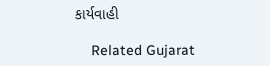કાર્યવાહી

    Related Gujarat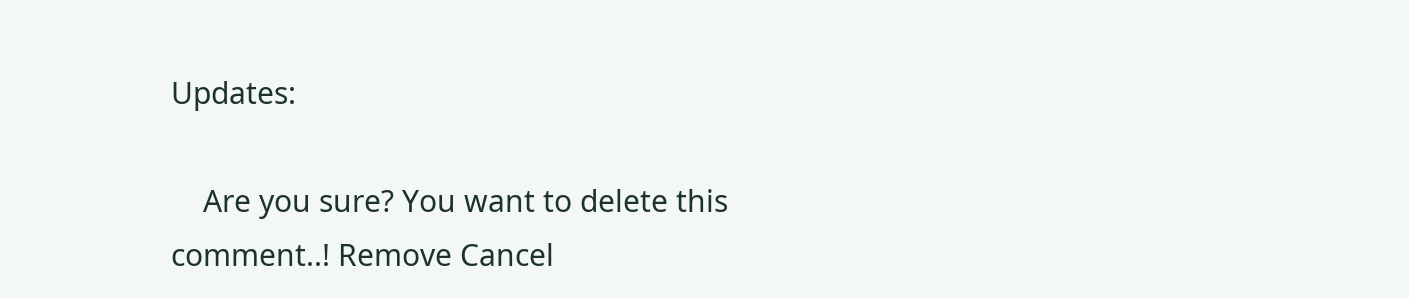Updates:

    Are you sure? You want to delete this comment..! Remove Cancel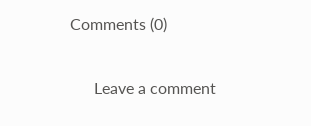Comments (0)

      Leave a comment